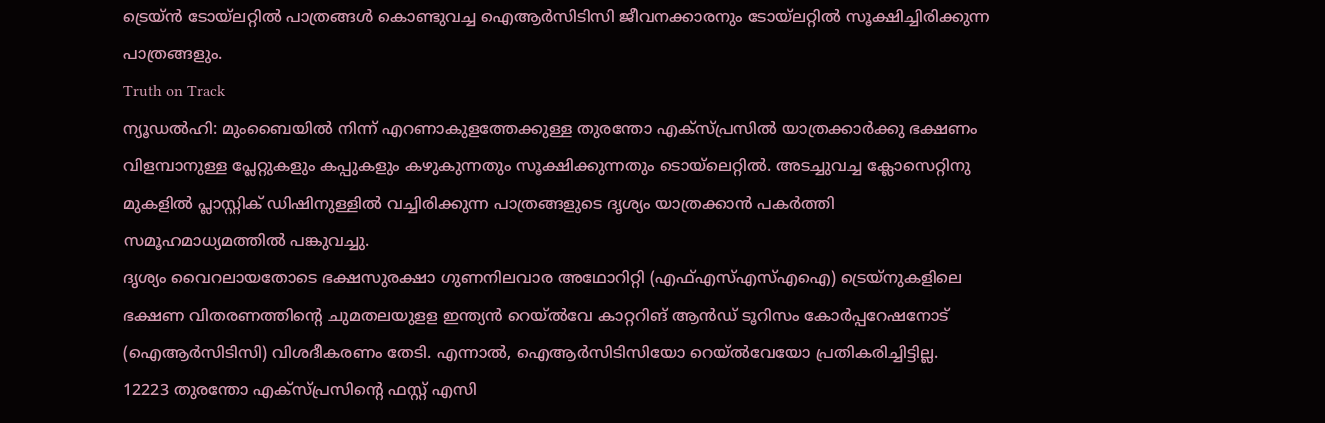ട്രെയ്ൻ ടോയ്ലറ്റിൽ പാത്രങ്ങൾ കൊണ്ടുവച്ച ഐആർസിടിസി ജീവനക്കാരനും ടോയ്ലറ്റിൽ സൂക്ഷിച്ചിരിക്കുന്ന പാത്രങ്ങളും.
Truth on Track
ന്യൂഡൽഹി: മുംബൈയിൽ നിന്ന് എറണാകുളത്തേക്കുള്ള തുരന്തോ എക്സ്പ്രസിൽ യാത്രക്കാർക്കു ഭക്ഷണം വിളമ്പാനുള്ള പ്ലേറ്റുകളും കപ്പുകളും കഴുകുന്നതും സൂക്ഷിക്കുന്നതും ടൊയ്ലെറ്റിൽ. അടച്ചുവച്ച ക്ലോസെറ്റിനു മുകളിൽ പ്ലാസ്റ്റിക് ഡിഷിനുള്ളിൽ വച്ചിരിക്കുന്ന പാത്രങ്ങളുടെ ദൃശ്യം യാത്രക്കാൻ പകർത്തി സമൂഹമാധ്യമത്തിൽ പങ്കുവച്ചു.
ദൃശ്യം വൈറലായതോടെ ഭക്ഷസുരക്ഷാ ഗുണനിലവാര അഥോറിറ്റി (എഫ്എസ്എസ്എഐ) ട്രെയ്നുകളിലെ ഭക്ഷണ വിതരണത്തിന്റെ ചുമതലയുളള ഇന്ത്യൻ റെയ്ൽവേ കാറ്ററിങ് ആൻഡ് ടൂറിസം കോർപ്പറേഷനോട് (ഐആർസിടിസി) വിശദീകരണം തേടി. എന്നാൽ, ഐആർസിടിസിയോ റെയ്ൽവേയോ പ്രതികരിച്ചിട്ടില്ല.
12223 തുരന്തോ എക്സ്പ്രസിന്റെ ഫസ്റ്റ് എസി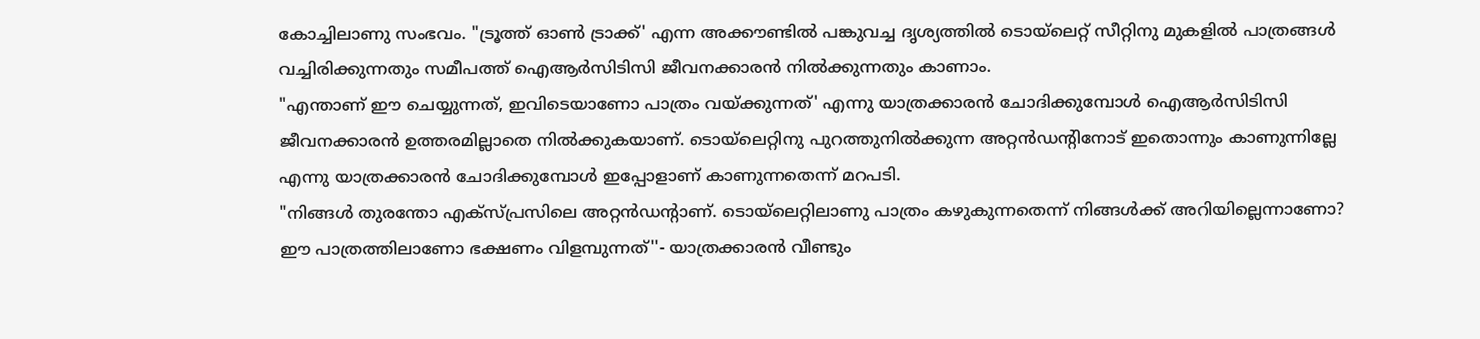കോച്ചിലാണു സംഭവം. "ട്രൂത്ത് ഓൺ ട്രാക്ക്' എന്ന അക്കൗണ്ടിൽ പങ്കുവച്ച ദൃശ്യത്തിൽ ടൊയ്ലെറ്റ് സീറ്റിനു മുകളിൽ പാത്രങ്ങൾ വച്ചിരിക്കുന്നതും സമീപത്ത് ഐആർസിടിസി ജീവനക്കാരൻ നിൽക്കുന്നതും കാണാം.
"എന്താണ് ഈ ചെയ്യുന്നത്, ഇവിടെയാണോ പാത്രം വയ്ക്കുന്നത്' എന്നു യാത്രക്കാരൻ ചോദിക്കുമ്പോൾ ഐആർസിടിസി ജീവനക്കാരൻ ഉത്തരമില്ലാതെ നിൽക്കുകയാണ്. ടൊയ്ലെറ്റിനു പുറത്തുനിൽക്കുന്ന അറ്റൻഡന്റിനോട് ഇതൊന്നും കാണുന്നില്ലേ എന്നു യാത്രക്കാരൻ ചോദിക്കുമ്പോൾ ഇപ്പോളാണ് കാണുന്നതെന്ന് മറപടി.
"നിങ്ങൾ തുരന്തോ എക്സ്പ്രസിലെ അറ്റൻഡന്റാണ്. ടൊയ്ലെറ്റിലാണു പാത്രം കഴുകുന്നതെന്ന് നിങ്ങൾക്ക് അറിയില്ലെന്നാണോ? ഈ പാത്രത്തിലാണോ ഭക്ഷണം വിളമ്പുന്നത്''- യാത്രക്കാരൻ വീണ്ടും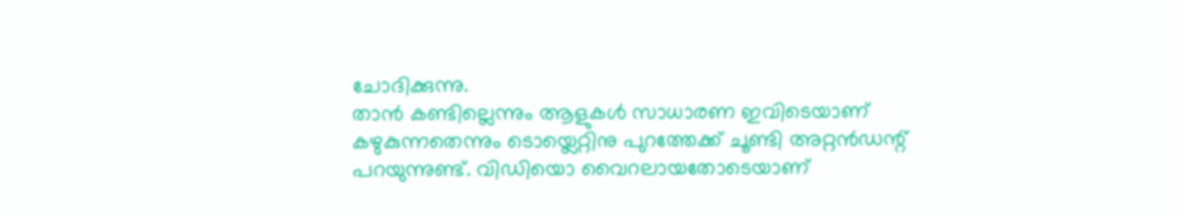ചോദിക്കുന്നു.
താൻ കണ്ടില്ലെന്നും ആളുകൾ സാധാരണ ഇവിടെയാണ് കഴുകുന്നതെന്നും ടൊയ്ലെറ്റിനു പുറത്തേക്ക് ചൂണ്ടി അറ്റൻഡന്റ് പറയുന്നുണ്ട്. വിഡിയൊ വൈറലായതോടെയാണ്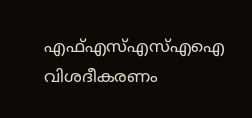എഫ്എസ്എസ്എഐ വിശദീകരണം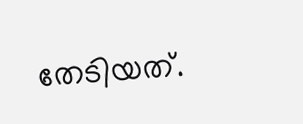തേടിയത്.